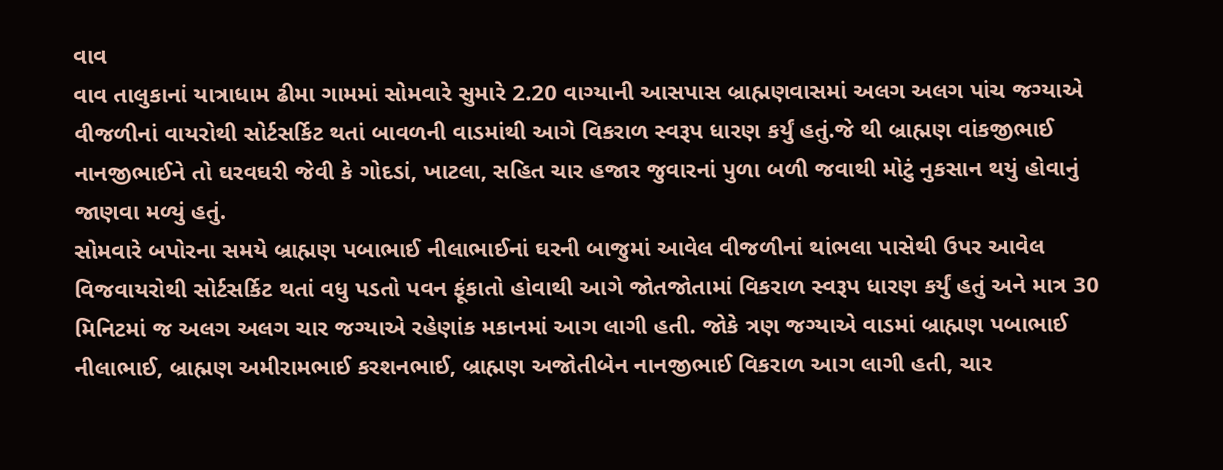વાવ
વાવ તાલુકાનાં યાત્રાધામ ઢીમા ગામમાં સોમવારે સુમારે 2.20 વાગ્યાની આસપાસ બ્રાહ્મણવાસમાં અલગ અલગ પાંચ જગ્યાએ વીજળીનાં વાયરોથી સોર્ટસર્કિટ થતાં બાવળની વાડમાંથી આગે વિકરાળ સ્વરૂપ ધારણ કર્યું હતું.જે થી બ્રાહ્મણ વાંકજીભાઈ નાનજીભાઈને તો ઘરવઘરી જેવી કે ગોદડાં, ખાટલા, સહિત ચાર હજાર જુવારનાં પુળા બળી જવાથી મોટું નુકસાન થયું હોવાનું જાણવા મળ્યું હતું.
સોમવારે બપોરના સમયે બ્રાહ્મણ પબાભાઈ નીલાભાઈનાં ઘરની બાજુમાં આવેલ વીજળીનાં થાંભલા પાસેથી ઉપર આવેલ વિજવાયરોથી સોર્ટસર્કિટ થતાં વધુ પડતો પવન ફૂંકાતો હોવાથી આગે જોતજોતામાં વિકરાળ સ્વરૂપ ધારણ કર્યું હતું અને માત્ર 30 મિનિટમાં જ અલગ અલગ ચાર જગ્યાએ રહેણાંક મકાનમાં આગ લાગી હતી. જોકે ત્રણ જગ્યાએ વાડમાં બ્રાહ્મણ પબાભાઈ નીલાભાઈ, બ્રાહ્મણ અમીરામભાઈ કરશનભાઈ, બ્રાહ્મણ અજોતીબેન નાનજીભાઈ વિકરાળ આગ લાગી હતી, ચાર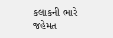કલાકની ભારે જહેમત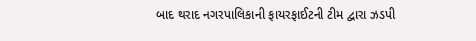બાદ થરાદ નગરપાલિકાની ફાયરફાઈટની ટીમ દ્વારા ઝડપી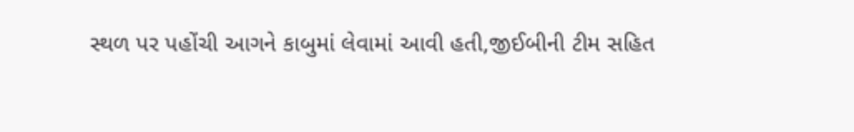સ્થળ પર પહોંચી આગને કાબુમાં લેવામાં આવી હતી,જીઈબીની ટીમ સહિત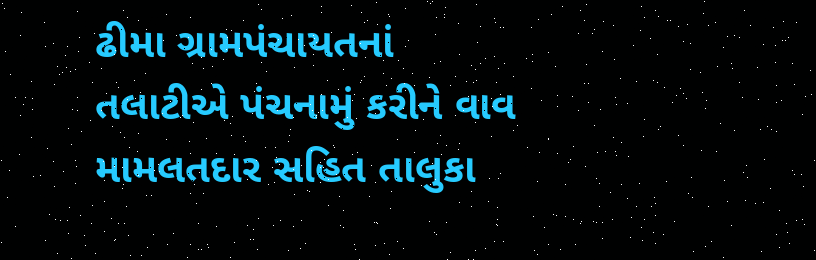ઢીમા ગ્રામપંચાયતનાં તલાટીએ પંચનામું કરીને વાવ મામલતદાર સહિત તાલુકા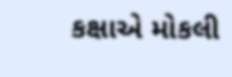કક્ષાએ મોકલી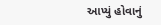આપ્યું હોવાનું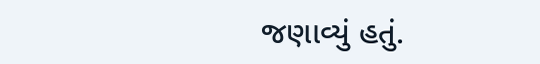જણાવ્યું હતું.